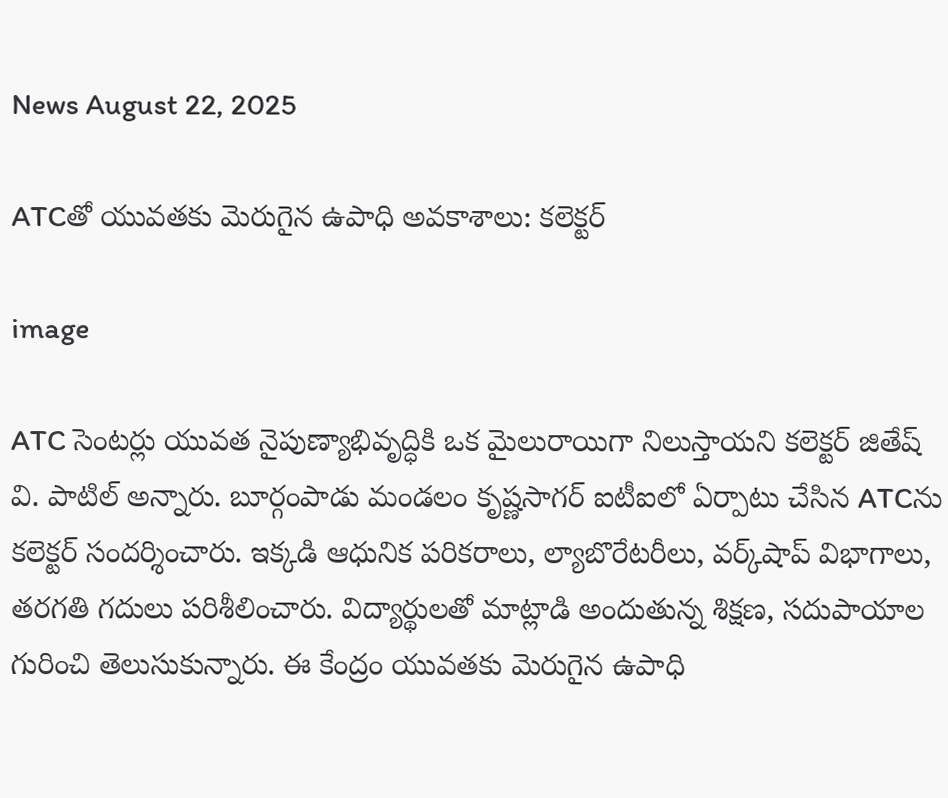News August 22, 2025

ATCతో యువతకు మెరుగైన ఉపాధి అవకాశాలు: కలెక్టర్

image

ATC సెంటర్లు యువత నైపుణ్యాభివృద్ధికి ఒక మైలురాయిగా నిలుస్తాయని కలెక్టర్ జితేష్ వి. పాటిల్ అన్నారు. బూర్గంపాడు మండలం కృష్ణసాగర్ ఐటీఐలో ఏర్పాటు చేసిన ATCను కలెక్టర్ సందర్శించారు. ఇక్కడి ఆధునిక పరికరాలు, ల్యాబొరేటరీలు, వర్క్‌షాప్ విభాగాలు, తరగతి గదులు పరిశీలించారు. విద్యార్థులతో మాట్లాడి అందుతున్న శిక్షణ, సదుపాయాల గురించి తెలుసుకున్నారు. ఈ కేంద్రం యువతకు మెరుగైన ఉపాధి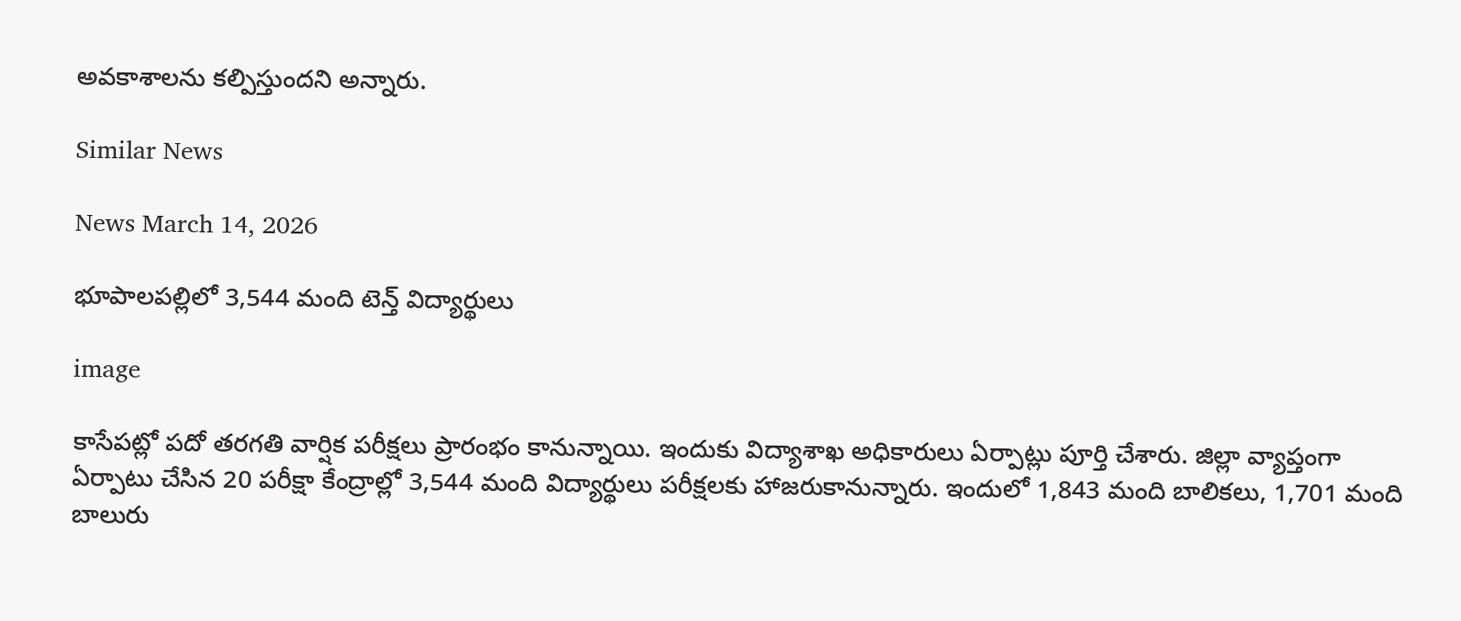అవకాశాలను కల్పిస్తుందని అన్నారు.

Similar News

News March 14, 2026

భూపాలపల్లిలో 3,544 మంది టెన్త్ విద్యార్థులు

image

కాసేపట్లో పదో తరగతి వార్షిక పరీక్షలు ప్రారంభం కానున్నాయి. ఇందుకు విద్యాశాఖ అధికారులు ఏర్పాట్లు పూర్తి చేశారు. జిల్లా వ్యాప్తంగా ఏర్పాటు చేసిన 20 పరీక్షా కేంద్రాల్లో 3,544 మంది విద్యార్థులు పరీక్షలకు హాజరుకానున్నారు. ఇందులో 1,843 మంది బాలికలు, 1,701 మంది బాలురు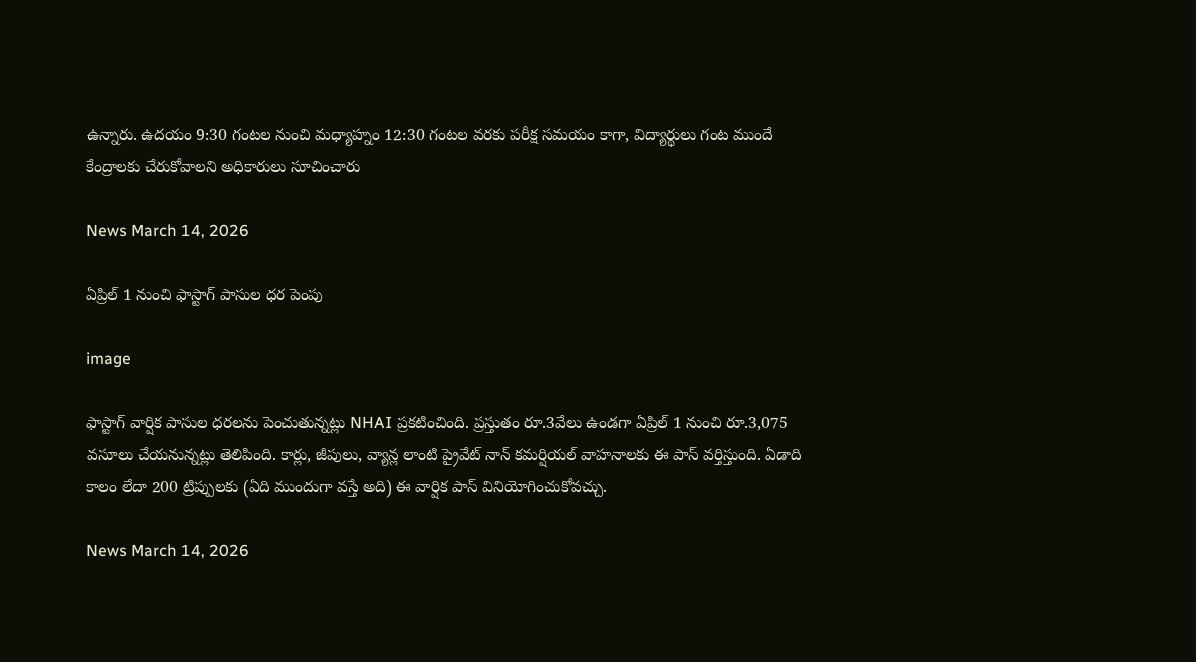ఉన్నారు. ఉదయం 9:30 గంటల నుంచి మధ్యాహ్నం 12:30 గంటల వరకు పరీక్ష సమయం కాగా, విద్యార్థులు గంట ముందే కేంద్రాలకు చేరుకోవాలని అధికారులు సూచించారు

News March 14, 2026

ఏప్రిల్ 1 నుంచి ఫాస్టాగ్ పాసుల ధర పెంపు

image

ఫాస్టాగ్ వార్షిక పాసుల ధరలను పెంచుతున్నట్లు NHAI ప్రకటించింది. ప్రస్తుతం రూ.3వేలు ఉండగా ఏప్రిల్ 1 నుంచి రూ.3,075 వసూలు చేయనున్నట్లు తెలిపింది. కార్లు, జీపులు, వ్యాన్ల లాంటి ప్రైవేట్ నాన్ కమర్షియల్ వాహనాలకు ఈ పాస్ వర్తిస్తుంది. ఏడాది కాలం లేదా 200 ట్రిప్పులకు (ఏది ముందుగా వస్తే అది) ఈ వార్షిక పాస్ వినియోగించుకోవచ్చు.

News March 14, 2026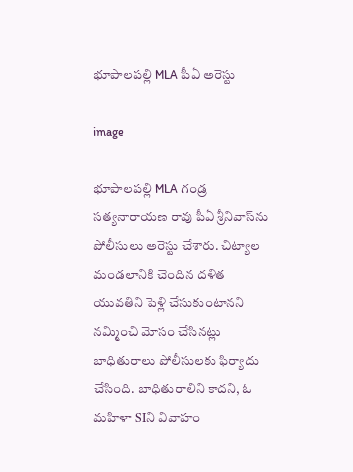భూపాలపల్లి MLA పీఏ అరెస్టు

image

భూపాలపల్లి MLA గండ్ర సత్యనారాయణ రావు పీఏ శ్రీనివాస్‌ను పోలీసులు అరెస్టు చేశారు. చిట్యాల మండలానికి చెందిన దళిత యువతిని పెళ్లి చేసుకుంటానని నమ్మించి మోసం చేసినట్లు బాధితురాలు పోలీసులకు ఫిర్యాదు చేసింది. బాధితురాలిని కాదని, ఓ మహిళా SIని వివాహం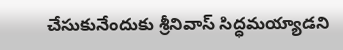చేసుకునేందుకు శ్రీనివాస్ సిద్ధమయ్యాడని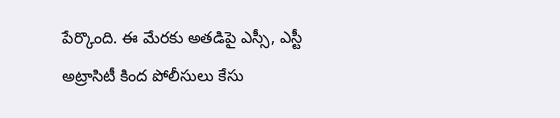పేర్కొంది. ఈ మేరకు అతడిపై ఎస్సీ, ఎస్టీ అట్రాసిటీ కింద పోలీసులు కేసు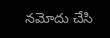నమోదు చేసి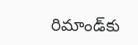రిమాండ్‌కు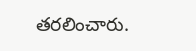తరలించారు.